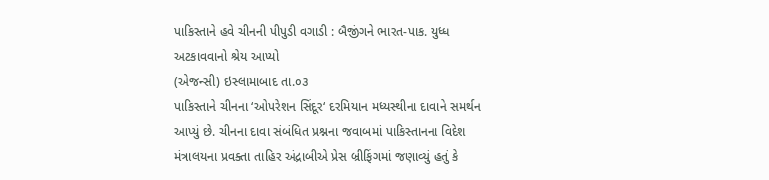પાકિસ્તાને હવે ચીનની પીપુડી વગાડી : બૈજીંગને ભારત-પાક. યુધ્ધ અટકાવવાનો શ્રેય આપ્યો
(એજન્સી) ઇસ્લામાબાદ તા.૦૩
પાકિસ્તાને ચીનના ‘ઓપરેશન સિંદૂર‘ દરમિયાન મધ્યસ્થીના દાવાને સમર્થન આપ્યું છે. ચીનના દાવા સંબંધિત પ્રશ્નના જવાબમાં પાકિસ્તાનના વિદેશ મંત્રાલયના પ્રવક્તા તાહિર અંદ્રાબીએ પ્રેસ બ્રીફિંગમાં જણાવ્યું હતું કે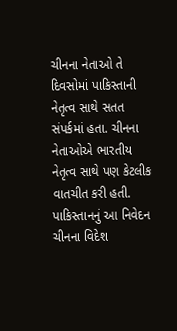ચીનના નેતાઓ તે દિવસોમાં પાકિસ્તાની નેતૃત્વ સાથે સતત સંપર્કમાં હતા. ચીનના નેતાઓએ ભારતીય નેતૃત્વ સાથે પણ કેટલીક વાતચીત કરી હતી. પાકિસ્તાનનું આ નિવેદન ચીનના વિદેશ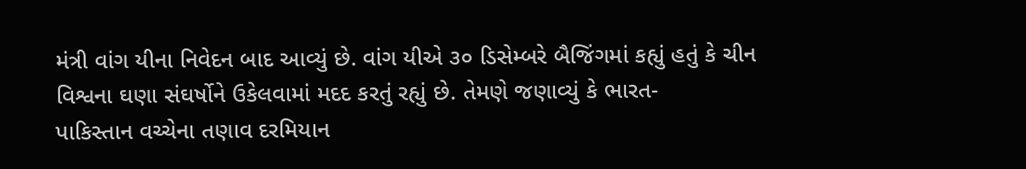મંત્રી વાંગ યીના નિવેદન બાદ આવ્યું છે. વાંગ યીએ ૩૦ ડિસેમ્બરે બૈજિંગમાં કહ્યું હતું કે ચીન વિશ્વના ઘણા સંઘર્ષોને ઉકેલવામાં મદદ કરતું રહ્યું છે. તેમણે જણાવ્યું કે ભારત-
પાકિસ્તાન વચ્ચેના તણાવ દરમિયાન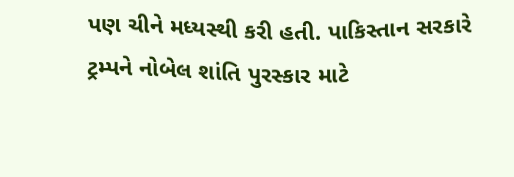પણ ચીને મધ્યસ્થી કરી હતી. પાકિસ્તાન સરકારે ટ્રમ્પને નોબેલ શાંતિ પુરસ્કાર માટે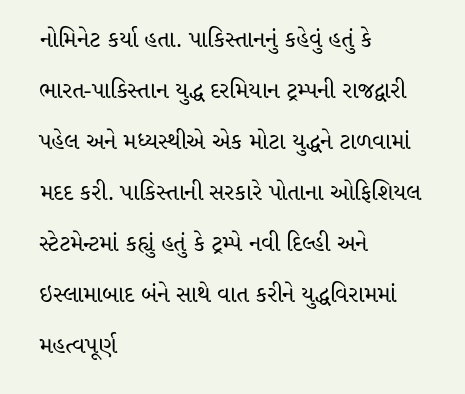નોમિનેટ કર્યા હતા. પાકિસ્તાનનું કહેવું હતું કે ભારત-પાકિસ્તાન યુદ્ધ દરમિયાન ટ્રમ્પની રાજદ્વારી પહેલ અને મધ્યસ્થીએ એક મોટા યુદ્ધને ટાળવામાં મદદ કરી. પાકિસ્તાની સરકારે પોતાના ઓફિશિયલ સ્ટેટમેન્ટમાં કહ્યું હતું કે ટ્રમ્પે નવી દિલ્હી અને ઇસ્લામાબાદ બંને સાથે વાત કરીને યુદ્ધવિરામમાં મહત્વપૂર્ણ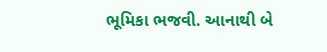ભૂમિકા ભજવી. આનાથી બે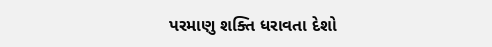પરમાણુ શક્તિ ધરાવતા દેશો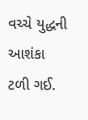વચ્ચે યુદ્ધની આશંકા ટળી ગઈ.